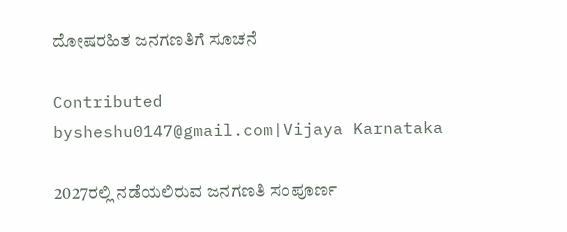ದೋಷರಹಿತ ಜನಗಣತಿಗೆ ಸೂಚನೆ

Contributed bysheshu0147@gmail.com|Vijaya Karnataka

2027ರಲ್ಲಿ ನಡೆಯಲಿರುವ ಜನಗಣತಿ ಸಂಪೂರ್ಣ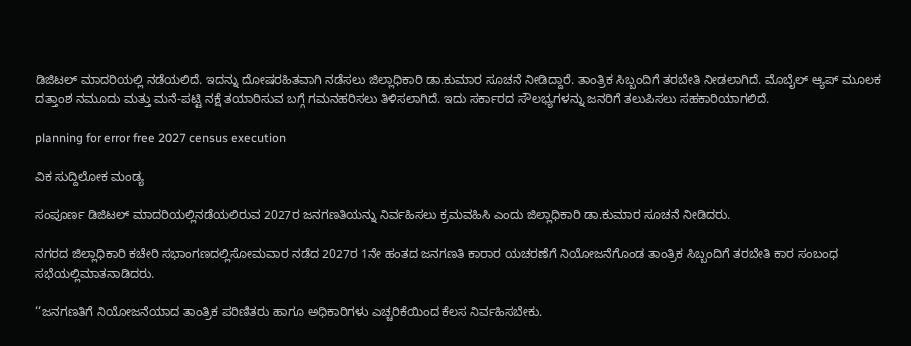ಡಿಜಿಟಲ್ ಮಾದರಿಯಲ್ಲಿ ನಡೆಯಲಿದೆ. ಇದನ್ನು ದೋಷರಹಿತವಾಗಿ ನಡೆಸಲು ಜಿಲ್ಲಾಧಿಕಾರಿ ಡಾ.ಕುಮಾರ ಸೂಚನೆ ನೀಡಿದ್ದಾರೆ. ತಾಂತ್ರಿಕ ಸಿಬ್ಬಂದಿಗೆ ತರಬೇತಿ ನೀಡಲಾಗಿದೆ. ಮೊಬೈಲ್ ಆ್ಯಪ್ ಮೂಲಕ ದತ್ತಾಂಶ ನಮೂದು ಮತ್ತು ಮನೆ-ಪಟ್ಟಿ ನಕ್ಷೆ ತಯಾರಿಸುವ ಬಗ್ಗೆ ಗಮನಹರಿಸಲು ತಿಳಿಸಲಾಗಿದೆ. ಇದು ಸರ್ಕಾರದ ಸೌಲಭ್ಯಗಳನ್ನು ಜನರಿಗೆ ತಲುಪಿಸಲು ಸಹಕಾರಿಯಾಗಲಿದೆ.

planning for error free 2027 census execution

ವಿಕ ಸುದ್ದಿಲೋಕ ಮಂಡ್ಯ

ಸಂಪೂರ್ಣ ಡಿಜಿಟಲ್ ಮಾದರಿಯಲ್ಲಿನಡೆಯಲಿರುವ 2027ರ ಜನಗಣತಿಯನ್ನು ನಿರ್ವಹಿಸಲು ಕ್ರಮವಹಿಸಿ ಎಂದು ಜಿಲ್ಲಾಧಿಕಾರಿ ಡಾ.ಕುಮಾರ ಸೂಚನೆ ನೀಡಿದರು.

ನಗರದ ಜಿಲ್ಲಾಧಿಕಾರಿ ಕಚೇರಿ ಸಭಾಂಗಣದಲ್ಲಿಸೋಮವಾರ ನಡೆದ 2027ರ 1ನೇ ಹಂತದ ಜನಗಣತಿ ಕಾರಾರ ಯಚರಣೆಗೆ ನಿಯೋಜನೆಗೊಂಡ ತಾಂತ್ರಿಕ ಸಿಬ್ಬಂದಿಗೆ ತರಬೇತಿ ಕಾರ ಸಂಬಂಧ ಸಭೆಯಲ್ಲಿಮಾತನಾಡಿದರು.

‘‘ಜನಗಣತಿಗೆ ನಿಯೋಜನೆಯಾದ ತಾಂತ್ರಿಕ ಪರಿಣಿತರು ಹಾಗೂ ಅಧಿಕಾರಿಗಳು ಎಚ್ಚರಿಕೆಯಿಂದ ಕೆಲಸ ನಿರ್ವಹಿಸಬೇಕು.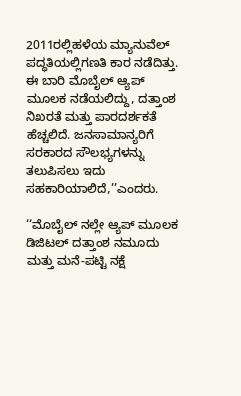2011ರಲ್ಲಿಹಳೆಯ ಮ್ಯಾನುವೆಲ್ ಪದ್ಧತಿಯಲ್ಲಿಗಣತಿ ಕಾರ ನಡೆದಿತ್ತು. ಈ ಬಾರಿ ಮೊಬೈಲ್ ಆ್ಯಪ್ ಮೂಲಕ ನಡೆಯಲಿದ್ದು, ದತ್ತಾಂಶ ನಿಖರತೆ ಮತ್ತು ಪಾರದರ್ಶಕತೆ ಹೆಚ್ಚಲಿದೆ. ಜನಸಾಮಾನ್ಯರಿಗೆ ಸರಕಾರದ ಸೌಲಭ್ಯಗಳನ್ನು ತಲುಪಿಸಲು ಇದು ಸಹಕಾರಿಯಾಲಿದೆ,’’ಎಂದರು.

‘‘ಮೊಬೈಲ್ ನಲ್ಲೇ ಆ್ಯಪ್ ಮೂಲಕ ಡಿಜಿಟಲ್ ದತ್ತಾಂಶ ನಮೂದು ಮತ್ತು ಮನೆ-ಪಟ್ಟಿ ನಕ್ಷೆ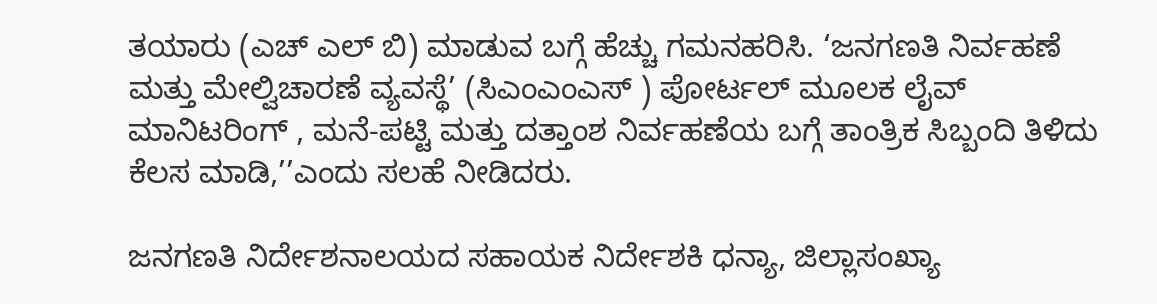ತಯಾರು (ಎಚ್ ಎಲ್ ಬಿ) ಮಾಡುವ ಬಗ್ಗೆ ಹೆಚ್ಚು ಗಮನಹರಿಸಿ. ‘ಜನಗಣತಿ ನಿರ್ವಹಣೆ ಮತ್ತು ಮೇಲ್ವಿಚಾರಣೆ ವ್ಯವಸ್ಥೆ’ (ಸಿಎಂಎಂಎಸ್ ) ಪೋರ್ಟಲ್ ಮೂಲಕ ಲೈವ್ ಮಾನಿಟರಿಂಗ್ , ಮನೆ-ಪಟ್ಟಿ ಮತ್ತು ದತ್ತಾಂಶ ನಿರ್ವಹಣೆಯ ಬಗ್ಗೆ ತಾಂತ್ರಿಕ ಸಿಬ್ಬಂದಿ ತಿಳಿದು ಕೆಲಸ ಮಾಡಿ,’’ಎಂದು ಸಲಹೆ ನೀಡಿದರು.

ಜನಗಣತಿ ನಿರ್ದೇಶನಾಲಯದ ಸಹಾಯಕ ನಿರ್ದೇಶಕಿ ಧನ್ಯಾ, ಜಿಲ್ಲಾಸಂಖ್ಯಾ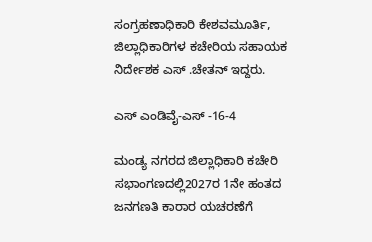ಸಂಗ್ರಹಣಾಧಿಕಾರಿ ಕೇಶವಮೂರ್ತಿ, ಜಿಲ್ಲಾಧಿಕಾರಿಗಳ ಕಚೇರಿಯ ಸಹಾಯಕ ನಿರ್ದೇಶಕ ಎಸ್ .ಚೇತನ್ ಇದ್ದರು.

ಎಸ್ ಎಂಡಿವೈ-ಎಸ್ -16-4

ಮಂಡ್ಯ ನಗರದ ಜಿಲ್ಲಾಧಿಕಾರಿ ಕಚೇರಿ ಸಭಾಂಗಣದಲ್ಲಿ2027ರ 1ನೇ ಹಂತದ ಜನಗಣತಿ ಕಾರಾರ ಯಚರಣೆಗೆ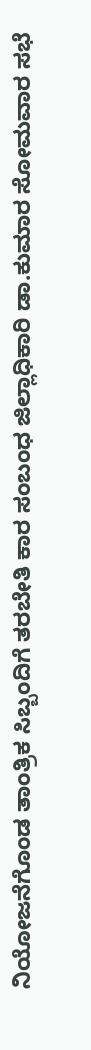ನಿಯೋಜನೆಗೊಂಡ ತಾಂತ್ರಿಕ ಸಿಬ್ಬಂದಿಗೆ ತರಬೇತಿ ಕಾರ ಸಂಬಂಧ ಜಿಲ್ಲಾಧಿಕಾರಿ ಡಾ.ಕುಮಾರ ಸೋಮವಾರ ಸಭೆ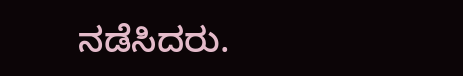ನಡೆಸಿದರು.